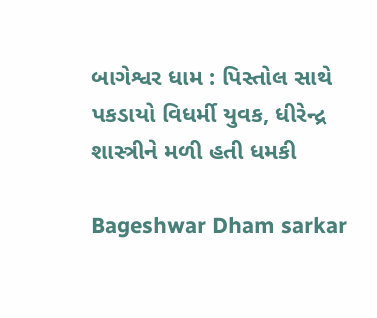બાગેશ્વર ધામ : પિસ્તોલ સાથે પકડાયો વિધર્મી યુવક, ધીરેન્દ્ર શાસ્ત્રીને મળી હતી ધમકી

Bageshwar Dham sarkar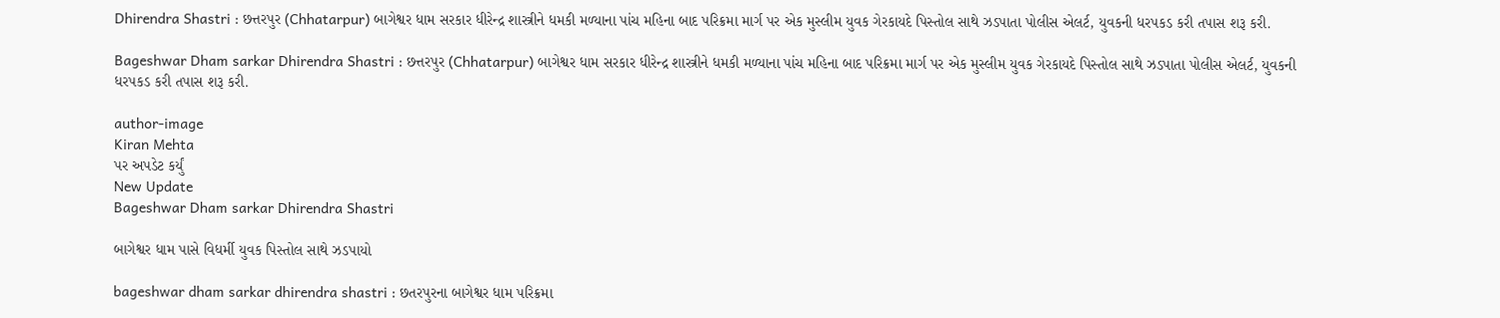Dhirendra Shastri : છત્તરપુર (Chhatarpur) બાગેશ્વર ધામ સરકાર ધીરેન્દ્ર શાસ્ત્રીને ધમકી મળ્યાના પાંચ મહિના બાદ પરિક્રમા માર્ગ પર એક મુસ્લીમ યુવક ગેરકાયદે પિસ્તોલ સાથે ઝડપાતા પોલીસ એલર્ટ, યુવકની ધરપકડ કરી તપાસ શરૂ કરી.

Bageshwar Dham sarkar Dhirendra Shastri : છત્તરપુર (Chhatarpur) બાગેશ્વર ધામ સરકાર ધીરેન્દ્ર શાસ્ત્રીને ધમકી મળ્યાના પાંચ મહિના બાદ પરિક્રમા માર્ગ પર એક મુસ્લીમ યુવક ગેરકાયદે પિસ્તોલ સાથે ઝડપાતા પોલીસ એલર્ટ, યુવકની ધરપકડ કરી તપાસ શરૂ કરી.

author-image
Kiran Mehta
પર અપડેટ કર્યું
New Update
Bageshwar Dham sarkar Dhirendra Shastri

બાગેશ્વર ધામ પાસે વિધર્મી યુવક પિસ્તોલ સાથે ઝડપાયો

bageshwar dham sarkar dhirendra shastri : છતરપુરના બાગેશ્વર ધામ પરિક્રમા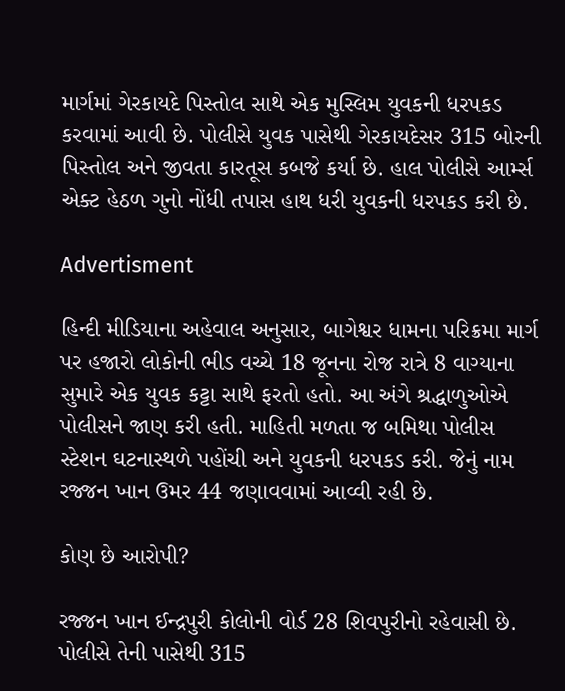માર્ગમાં ગેરકાયદે પિસ્તોલ સાથે એક મુસ્લિમ યુવકની ધરપકડ કરવામાં આવી છે. પોલીસે યુવક પાસેથી ગેરકાયદેસર 315 બોરની પિસ્તોલ અને જીવતા કારતૂસ કબજે કર્યા છે. હાલ પોલીસે આર્મ્સ એક્ટ હેઠળ ગુનો નોંધી તપાસ હાથ ધરી યુવકની ધરપકડ કરી છે.

Advertisment

હિન્દી મીડિયાના અહેવાલ અનુસાર, બાગેશ્વર ધામના પરિક્રમા માર્ગ પર હજારો લોકોની ભીડ વચ્ચે 18 જૂનના રોજ રાત્રે 8 વાગ્યાના સુમારે એક યુવક કટ્ટા સાથે ફરતો હતો. આ અંગે શ્રદ્ધાળુઓએ પોલીસને જાણ કરી હતી. માહિતી મળતા જ બમિથા પોલીસ સ્ટેશન ઘટનાસ્થળે પહોંચી અને યુવકની ધરપકડ કરી. જેનું નામ રજ્જન ખાન ઉમર 44 જણાવવામાં આવ્વી રહી છે.

કોણ છે આરોપી?

રજ્જન ખાન ઈન્દ્રપુરી કોલોની વોર્ડ 28 શિવપુરીનો રહેવાસી છે. પોલીસે તેની પાસેથી 315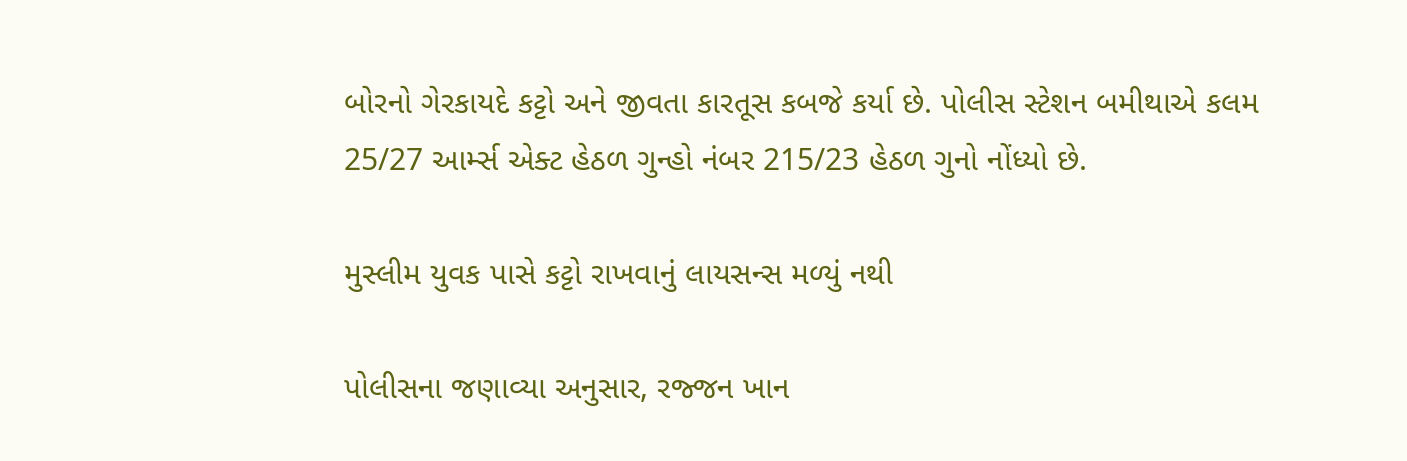બોરનો ગેરકાયદે કટ્ટો અને જીવતા કારતૂસ કબજે કર્યા છે. પોલીસ સ્ટેશન બમીથાએ કલમ 25/27 આર્મ્સ એક્ટ હેઠળ ગુન્હો નંબર 215/23 હેઠળ ગુનો નોંધ્યો છે.

મુસ્લીમ યુવક પાસે કટ્ટો રાખવાનું લાયસન્સ મળ્યું નથી

પોલીસના જણાવ્યા અનુસાર, રજ્જન ખાન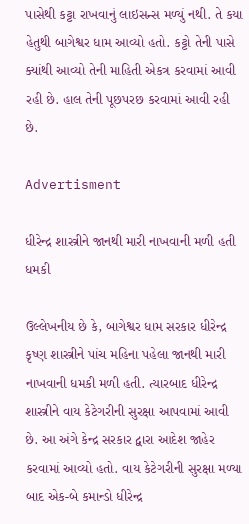પાસેથી કટ્ટા રાખવાનું લાઇસન્સ મળ્યું નથી. તે કયા હેતુથી બાગેશ્વર ધામ આવ્યો હતો. કટ્ટો તેની પાસે ક્યાંથી આવ્યો તેની માહિતી એકત્ર કરવામાં આવી રહી છે. હાલ તેની પૂછપરછ કરવામાં આવી રહી છે.

Advertisment

ધીરેન્દ્ર શાસ્ત્રીને જાનથી મારી નાખવાની મળી હતી ધમકી

ઉલ્લેખનીય છે કે, બાગેશ્વર ધામ સરકાર ધીરેન્દ્ર કૃષ્ણ શાસ્ત્રીને પાંચ મહિના પહેલા જાનથી મારી નાખવાની ધમકી મળી હતી. ત્યારબાદ ધીરેન્દ્ર શાસ્ત્રીને વાય કેટેગરીની સુરક્ષા આપવામાં આવી છે. આ અંગે કેન્દ્ર સરકાર દ્વારા આદેશ જાહેર કરવામાં આવ્યો હતો. વાય કેટેગરીની સુરક્ષા મળ્યા બાદ એક-બે કમાન્ડો ધીરેન્દ્ર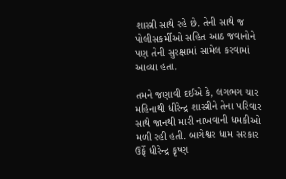શાસ્ત્રી સાથે રહે છે. તેની સાથે જ પોલીસકર્મીઓ સહિત આઠ જવાનોને પણ તેની સુરક્ષામાં સામેલ કરવામાં આવ્યા હતા.

તમને જણાવી દઈએ કે, લગભગ ચાર મહિનાથી ધીરેન્દ્ર શાસ્ત્રીને તેના પરિવાર સાથે જાનથી મારી નાખવાની ધમકીઓ મળી રહી હતી. બાગેશ્વર ધામ સરકાર ઉર્ફે ધીરેન્દ્ર કૃષ્ણ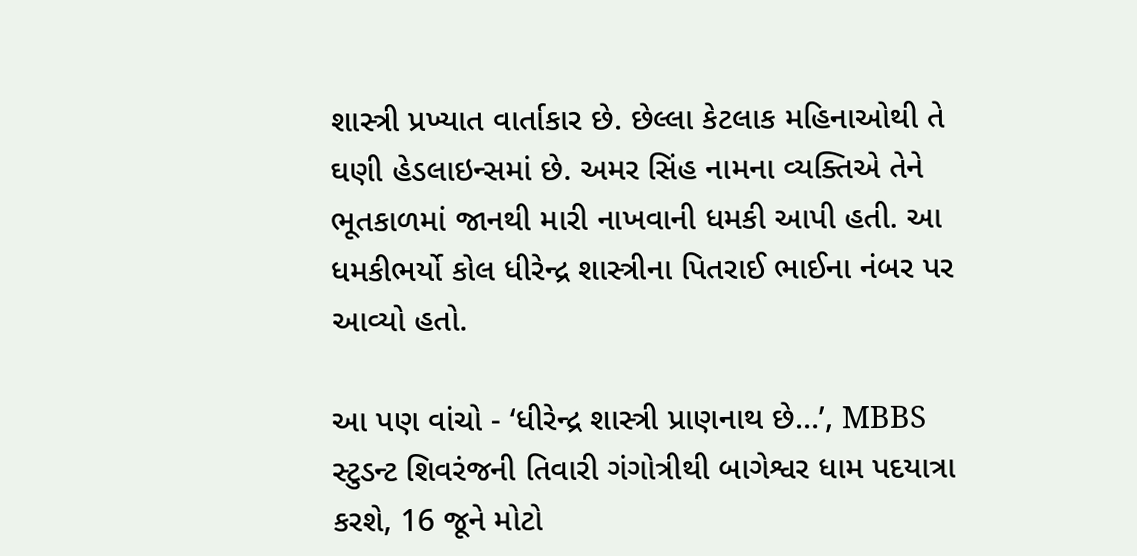શાસ્ત્રી પ્રખ્યાત વાર્તાકાર છે. છેલ્લા કેટલાક મહિનાઓથી તે ઘણી હેડલાઇન્સમાં છે. અમર સિંહ નામના વ્યક્તિએ તેને ભૂતકાળમાં જાનથી મારી નાખવાની ધમકી આપી હતી. આ ધમકીભર્યો કોલ ધીરેન્દ્ર શાસ્ત્રીના પિતરાઈ ભાઈના નંબર પર આવ્યો હતો.

આ પણ વાંચો - ‘ધીરેન્દ્ર શાસ્ત્રી પ્રાણનાથ છે…’, MBBS સ્ટુડન્ટ શિવરંજની તિવારી ગંગોત્રીથી બાગેશ્વર ધામ પદયાત્રા કરશે, 16 જૂને મોટો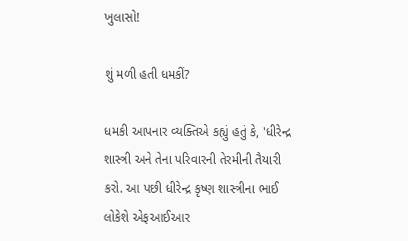ખુલાસો!

શું મળી હતી ધમકીં?

ધમકી આપનાર વ્યક્તિએ કહ્યું હતું કે, 'ધીરેન્દ્ર શાસ્ત્રી અને તેના પરિવારની તેરમીની તૈયારી કરો. આ પછી ધીરેન્દ્ર કૃષ્ણ શાસ્ત્રીના ભાઈ લોકેશે એફઆઈઆર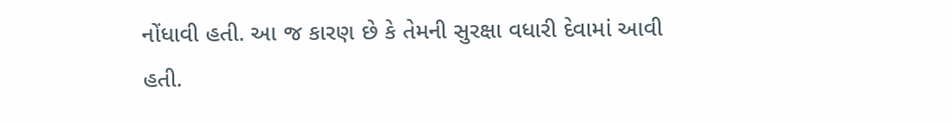નોંધાવી હતી. આ જ કારણ છે કે તેમની સુરક્ષા વધારી દેવામાં આવી હતી.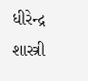ધીરેન્દ્ર શાસ્ત્રી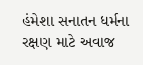હંમેશા સનાતન ધર્મના રક્ષણ માટે અવાજ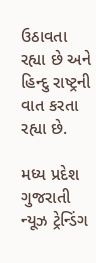ઉઠાવતા રહ્યા છે અને હિન્દુ રાષ્ટ્રની વાત કરતા રહ્યા છે.

મધ્ય પ્રદેશ ગુજરાતી ન્યૂઝ ટ્રેન્ડિંગ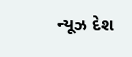ન્યૂઝ દેશ